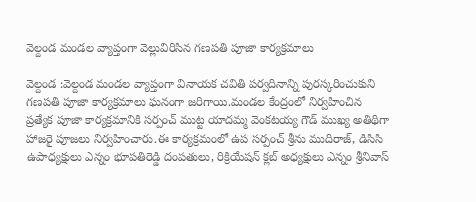వెల్దండ మండల వ్యాప్తంగా వెల్లువిరిసిన గణపతి పూజా కార్యక్రమాలు

వెల్దండ :వెల్దండ మండల వ్యాప్తంగా వినాయక చవితి పర్వదినాన్ని పురస్కరించుకుని గణపతి పూజా కార్యక్రమాలు ఘనంగా జరిగాయి.మండల కేంద్రంలో నిర్వహించిన ప్రత్యేక పూజా కార్యక్రమానికి సర్పంచ్ ముట్ట యాదమ్మ వెంకటయ్య గౌడ్ ముఖ్య అతిథిగా హాజరై పూజలు నిర్వహించారు.ఈ కార్యక్రమంలో ఉప సర్పంచ్ శ్రీను ముదిరాజ్, డిసిసి ఉపాధ్యక్షులు ఎన్నం భూపతిరెడ్డి దంపతులు, రిక్రియేషన్ క్లబ్ అధ్యక్షులు ఎన్నం శ్రీనివాస్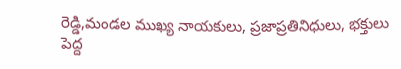రెడ్డి,మండల ముఖ్య నాయకులు, ప్రజాప్రతినిధులు, భక్తులు పెద్ద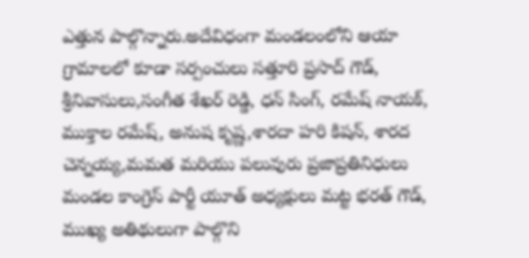ఎత్తున పాల్గొన్నారు.అదేవిధంగా మండలంలోని ఆయా గ్రామాలలో కూడా సర్పంచులు సత్తూరి ప్రసాద్ గౌడ్, శ్రీనివాసులు,సంగీత శేఖర్ రెడ్డి, ధన్ సింగ్, రమేష్ నాయక్, ముక్తాల రమేష్, అనుష కృష్ణ,శారదా హరి కిషన్, శారద చెన్నయ్య,మమత మరియు పలువురు ప్రజాప్రతినిధులు మండల కాంగ్రెస్ పార్టీ యూత్ అధ్యక్షులు మట్ట భరత్ గౌడ్, ముఖ్య అతిథులుగా పాల్గొని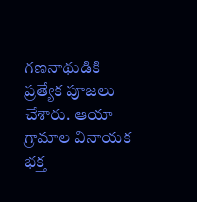గణనాథుడికి ప్రత్యేక పూజలు చేశారు. ఆయా గ్రామాల వినాయక భక్త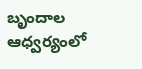బృందాల ఆధ్వర్యంలో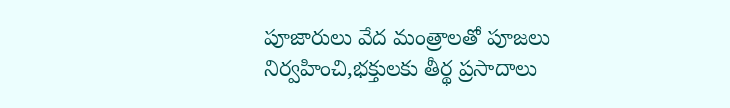పూజారులు వేద మంత్రాలతో పూజలు నిర్వహించి,భక్తులకు తీర్థ ప్రసాదాలు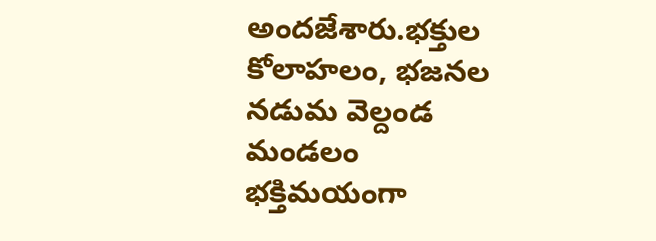అందజేశారు.భక్తుల కోలాహలం, భజనల నడుమ వెల్దండ మండలం భక్తిమయంగా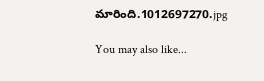మారింది.1012697270.jpg

You may also like...